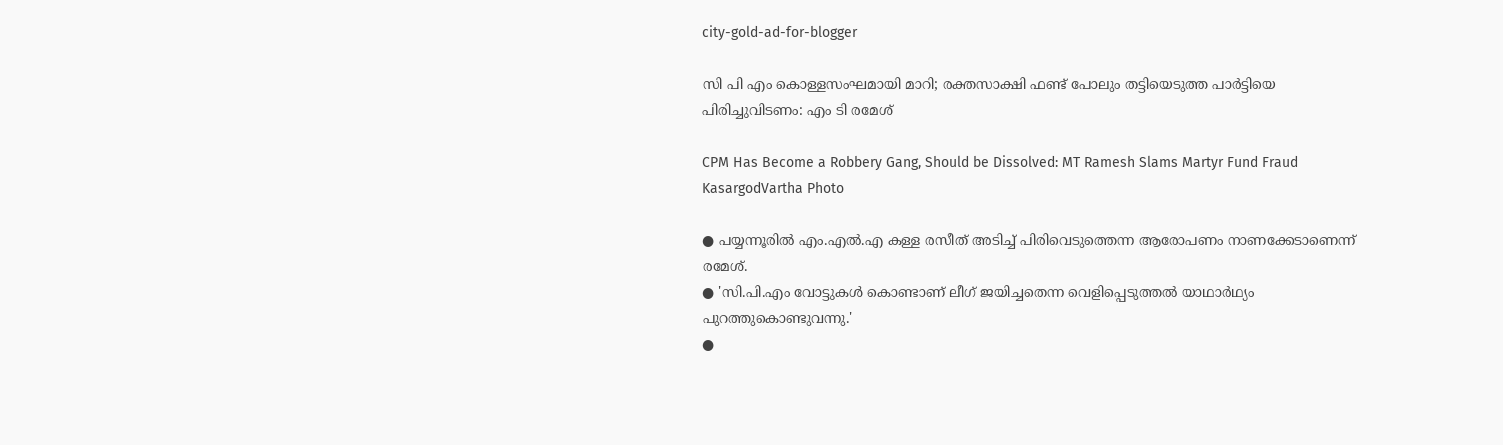city-gold-ad-for-blogger

സി പി എം കൊള്ളസംഘമായി മാറി; രക്തസാക്ഷി ഫണ്ട് പോലും തട്ടിയെടുത്ത പാർട്ടിയെ പിരിച്ചുവിടണം: എം ടി രമേശ്

CPM Has Become a Robbery Gang, Should be Dissolved: MT Ramesh Slams Martyr Fund Fraud
KasargodVartha Photo

● പയ്യന്നൂരിൽ എം.എൽ.എ കള്ള രസീത് അടിച്ച് പിരിവെടുത്തെന്ന ആരോപണം നാണക്കേടാണെന്ന് രമേശ്.
● 'സി.പി.എം വോട്ടുകൾ കൊണ്ടാണ് ലീഗ് ജയിച്ചതെന്ന വെളിപ്പെടുത്തൽ യാഥാർഥ്യം പുറത്തുകൊണ്ടുവന്നു.'
●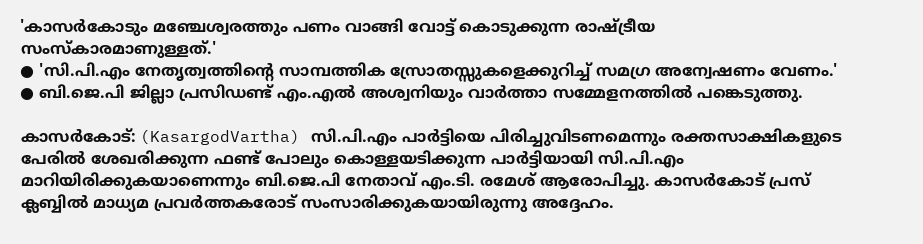'കാസർകോടും മഞ്ചേശ്വരത്തും പണം വാങ്ങി വോട്ട് കൊടുക്കുന്ന രാഷ്ട്രീയ സംസ്കാരമാണുള്ളത്.'
● 'സി.പി.എം നേതൃത്വത്തിന്റെ സാമ്പത്തിക സ്രോതസ്സുകളെക്കുറിച്ച് സമഗ്ര അന്വേഷണം വേണം.'
● ബി.ജെ.പി ജില്ലാ പ്രസിഡണ്ട് എം.എൽ അശ്വനിയും വാർത്താ സമ്മേളനത്തിൽ പങ്കെടുത്തു.

കാസർകോട്: (KasargodVartha) സി.പി.എം പാർട്ടിയെ പിരിച്ചുവിടണമെന്നും രക്തസാക്ഷികളുടെ പേരിൽ ശേഖരിക്കുന്ന ഫണ്ട് പോലും കൊള്ളയടിക്കുന്ന പാർട്ടിയായി സി.പി.എം മാറിയിരിക്കുകയാണെന്നും ബി.ജെ.പി നേതാവ് എം.ടി. രമേശ് ആരോപിച്ചു. കാസർകോട് പ്രസ് ക്ലബ്ബിൽ മാധ്യമ പ്രവർത്തകരോട് സംസാരിക്കുകയായിരുന്നു അദ്ദേഹം.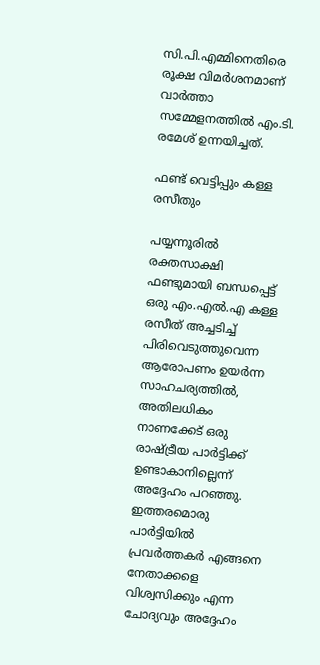സി.പി.എമ്മിനെതിരെ രൂക്ഷ വിമർശനമാണ് വാർത്താ സമ്മേളനത്തിൽ എം.ടി. രമേശ് ഉന്നയിച്ചത്.

ഫണ്ട് വെട്ടിപ്പും കള്ള രസീതും

പയ്യന്നൂരിൽ രക്തസാക്ഷി ഫണ്ടുമായി ബന്ധപ്പെട്ട് ഒരു എം.എൽ.എ കള്ള രസീത് അച്ചടിച്ച് പിരിവെടുത്തുവെന്ന ആരോപണം ഉയർന്ന സാഹചര്യത്തിൽ, അതിലധികം നാണക്കേട് ഒരു രാഷ്ട്രീയ പാർട്ടിക്ക് ഉണ്ടാകാനില്ലെന്ന് അദ്ദേഹം പറഞ്ഞു. ഇത്തരമൊരു പാർട്ടിയിൽ പ്രവർത്തകർ എങ്ങനെ നേതാക്കളെ വിശ്വസിക്കും എന്ന ചോദ്യവും അദ്ദേഹം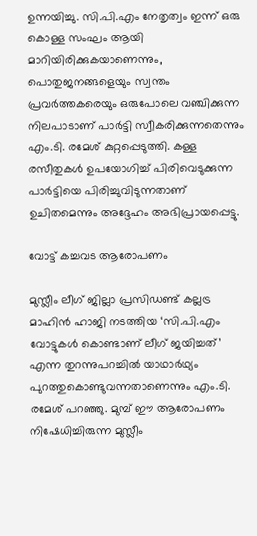ഉന്നയിച്ചു. സി.പി.എം നേതൃത്വം ഇന്ന് ഒരു കൊള്ള സംഘം ആയി മാറിയിരിക്കുകയാണെന്നും, പൊതുജനങ്ങളെയും സ്വന്തം പ്രവർത്തകരെയും ഒരുപോലെ വഞ്ചിക്കുന്ന നിലപാടാണ് പാർട്ടി സ്വീകരിക്കുന്നതെന്നും എം.ടി. രമേശ് കുറ്റപ്പെടുത്തി. കള്ള രസീതുകൾ ഉപയോഗിച്ച് പിരിവെടുക്കുന്ന പാർട്ടിയെ പിരിച്ചുവിടുന്നതാണ് ഉചിതമെന്നും അദ്ദേഹം അഭിപ്രായപ്പെട്ടു.

വോട്ട് കച്ചവട ആരോപണം

മുസ്ലീം ലീഗ് ജില്ലാ പ്രസിഡണ്ട് കല്ലട്ര മാഹിൻ ഹാജി നടത്തിയ ‘സി.പി.എം വോട്ടുകൾ കൊണ്ടാണ് ലീഗ് ജയിച്ചത്’ എന്ന തുറന്നുപറച്ചിൽ യാഥാർഥ്യം പുറത്തുകൊണ്ടുവന്നതാണെന്നും എം.ടി. രമേശ് പറഞ്ഞു. മുമ്പ് ഈ ആരോപണം നിഷേധിച്ചിരുന്ന മുസ്ലീം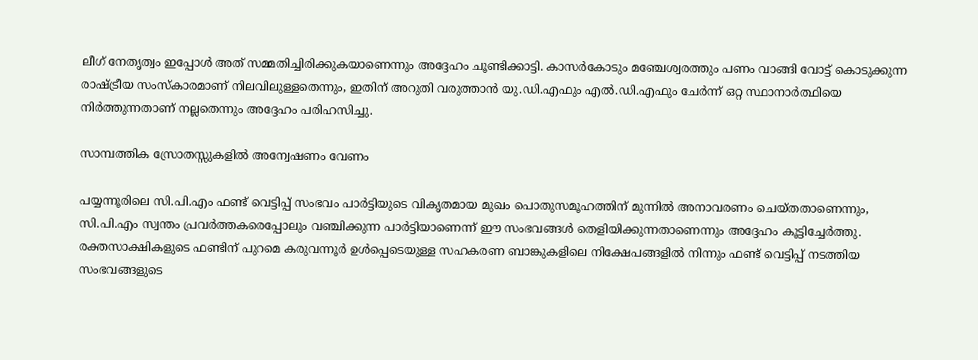ലീഗ് നേതൃത്വം ഇപ്പോൾ അത് സമ്മതിച്ചിരിക്കുകയാണെന്നും അദ്ദേഹം ചൂണ്ടിക്കാട്ടി. കാസർകോടും മഞ്ചേശ്വരത്തും പണം വാങ്ങി വോട്ട് കൊടുക്കുന്ന രാഷ്ട്രീയ സംസ്കാരമാണ് നിലവിലുള്ളതെന്നും, ഇതിന് അറുതി വരുത്താൻ യു.ഡി.എഫും എൽ.ഡി.എഫും ചേർന്ന് ഒറ്റ സ്ഥാനാർത്ഥിയെ നിർത്തുന്നതാണ് നല്ലതെന്നും അദ്ദേഹം പരിഹസിച്ചു.

സാമ്പത്തിക സ്രോതസ്സുകളിൽ അന്വേഷണം വേണം

പയ്യന്നൂരിലെ സി.പി.എം ഫണ്ട് വെട്ടിപ്പ് സംഭവം പാർട്ടിയുടെ വികൃതമായ മുഖം പൊതുസമൂഹത്തിന് മുന്നിൽ അനാവരണം ചെയ്തതാണെന്നും, സി.പി.എം സ്വന്തം പ്രവർത്തകരെപ്പോലും വഞ്ചിക്കുന്ന പാർട്ടിയാണെന്ന് ഈ സംഭവങ്ങൾ തെളിയിക്കുന്നതാണെന്നും അദ്ദേഹം കൂട്ടിച്ചേർത്തു. രക്തസാക്ഷികളുടെ ഫണ്ടിന് പുറമെ കരുവന്നൂർ ഉൾപ്പെടെയുള്ള സഹകരണ ബാങ്കുകളിലെ നിക്ഷേപങ്ങളിൽ നിന്നും ഫണ്ട് വെട്ടിപ്പ് നടത്തിയ സംഭവങ്ങളുടെ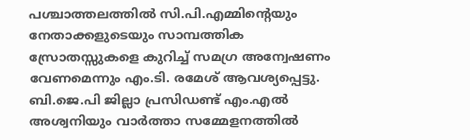പശ്ചാത്തലത്തിൽ സി.പി.എമ്മിന്റെയും നേതാക്കളുടെയും സാമ്പത്തിക സ്രോതസ്സുകളെ കുറിച്ച് സമഗ്ര അന്വേഷണം വേണമെന്നും എം.ടി. രമേശ് ആവശ്യപ്പെട്ടു. ബി.ജെ.പി ജില്ലാ പ്രസിഡണ്ട് എം.എൽ അശ്വനിയും വാർത്താ സമ്മേളനത്തിൽ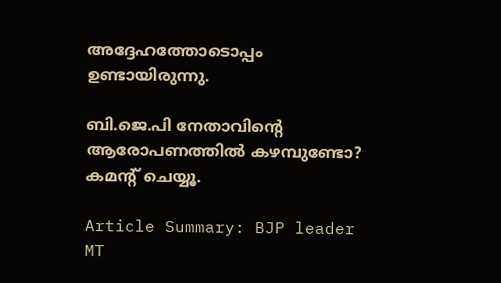അദ്ദേഹത്തോടൊപ്പം ഉണ്ടായിരുന്നു.

ബി.ജെ.പി നേതാവിന്റെ ആരോപണത്തിൽ കഴമ്പുണ്ടോ? കമന്റ് ചെയ്യൂ.

Article Summary: BJP leader MT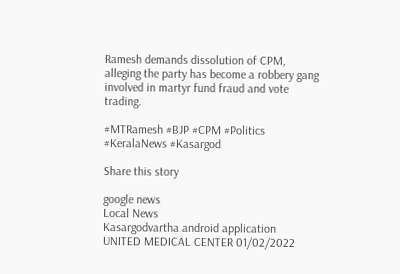Ramesh demands dissolution of CPM, alleging the party has become a robbery gang involved in martyr fund fraud and vote trading.

#MTRamesh #BJP #CPM #Politics #KeralaNews #Kasargod

Share this story

google news
Local News
Kasargodvartha android application
UNITED MEDICAL CENTER 01/02/2022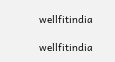wellfitindia

wellfitindia